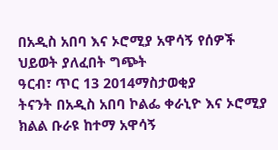በአዲስ አበባ እና ኦሮሚያ አዋሳኝ የሰዎች ህይወት ያለፈበት ግጭት
ዓርብ፣ ጥር 13 2014ማስታወቂያ
ትናንት በአዲስ አበባ ኮልፌ ቀራኒዮ እና ኦሮሚያ ክልል ቡራዩ ከተማ አዋሳኝ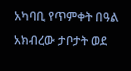አካባቢ የጥምቀት በዓል አክብረው ታቦታት ወደ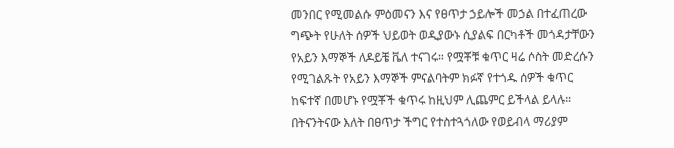መንበር የሚመልሱ ምዕመናን እና የፀጥታ ኃይሎች መኃል በተፈጠረው ግጭት የሁለት ሰዎች ህይወት ወዲያውኑ ሲያልፍ በርካቶች መጎዳታቸውን የአይን እማኞች ለዶይቼ ቬለ ተናገሩ። የሟቾቹ ቁጥር ዛሬ ሶስት መድረሱን የሚገልጹት የአይን እማኞች ምናልባትም ክፉኛ የተጎዱ ሰዎች ቁጥር ከፍተኛ በመሆኑ የሟቾች ቁጥሩ ከዚህም ሊጨምር ይችላል ይላሉ። በትናንትናው እለት በፀጥታ ችግር የተስተጓጎለው የወይብላ ማሪያም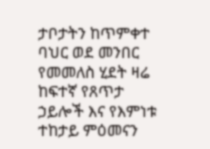ታቦታትን ከጥምቀተ ባህር ወደ መንበር የመመለስ ሂደት ዛሬ ከፍተኛ የጸጥታ ኃይሎች እና የእምነቱ ተከታይ ምዕመናን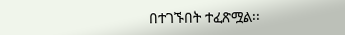በተገኙበት ተፈጽሟል፡፡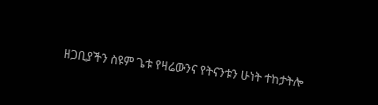ዘጋቢያችን ስዩም ጌቱ የዛሬውንና የትናንቱን ሁነት ተከታትሎ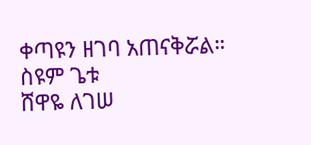ቀጣዩን ዘገባ አጠናቅሯል።
ስዩም ጌቱ
ሸዋዬ ለገሠ